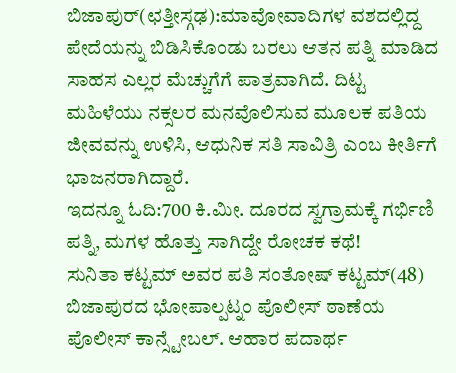ಬಿಜಾಪುರ್(ಛತ್ತೀಸ್ಗಢ):ಮಾವೋವಾದಿಗಳ ವಶದಲ್ಲಿದ್ದ ಪೇದೆಯನ್ನು ಬಿಡಿಸಿಕೊಂಡು ಬರಲು ಆತನ ಪತ್ನಿ ಮಾಡಿದ ಸಾಹಸ ಎಲ್ಲರ ಮೆಚ್ಚುಗೆಗೆ ಪಾತ್ರವಾಗಿದೆ. ದಿಟ್ಟ ಮಹಿಳೆಯು ನಕ್ಸಲರ ಮನವೊಲಿಸುವ ಮೂಲಕ ಪತಿಯ ಜೀವವನ್ನು ಉಳಿಸಿ, ಆಧುನಿಕ ಸತಿ ಸಾವಿತ್ರಿ ಎಂಬ ಕೀರ್ತಿಗೆ ಭಾಜನರಾಗಿದ್ದಾರೆ.
ಇದನ್ನೂ ಓದಿ:700 ಕಿ.ಮೀ. ದೂರದ ಸ್ವಗ್ರಾಮಕ್ಕೆ ಗರ್ಭಿಣಿ ಪತ್ನಿ, ಮಗಳ ಹೊತ್ತು ಸಾಗಿದ್ದೇ ರೋಚಕ ಕಥೆ!
ಸುನಿತಾ ಕಟ್ಟಮ್ ಅವರ ಪತಿ ಸಂತೋಷ್ ಕಟ್ಟಮ್(48) ಬಿಜಾಪುರದ ಭೋಪಾಲ್ಪಟ್ನಂ ಪೊಲೀಸ್ ಠಾಣೆಯ ಪೊಲೀಸ್ ಕಾನ್ಸ್ಟೇಬಲ್. ಆಹಾರ ಪದಾರ್ಥ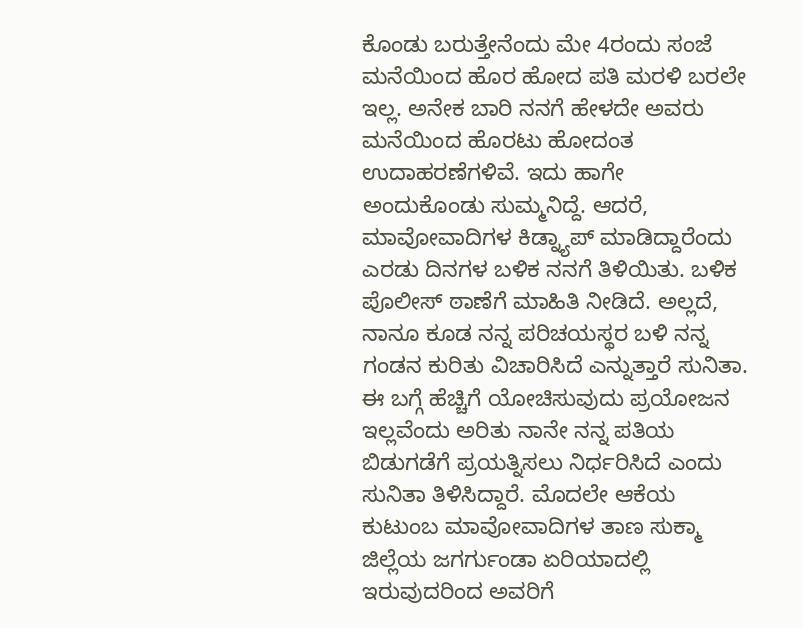ಕೊಂಡು ಬರುತ್ತೇನೆಂದು ಮೇ 4ರಂದು ಸಂಜೆ ಮನೆಯಿಂದ ಹೊರ ಹೋದ ಪತಿ ಮರಳಿ ಬರಲೇ ಇಲ್ಲ. ಅನೇಕ ಬಾರಿ ನನಗೆ ಹೇಳದೇ ಅವರು ಮನೆಯಿಂದ ಹೊರಟು ಹೋದಂತ ಉದಾಹರಣೆಗಳಿವೆ. ಇದು ಹಾಗೇ ಅಂದುಕೊಂಡು ಸುಮ್ಮನಿದ್ದೆ. ಆದರೆ, ಮಾವೋವಾದಿಗಳ ಕಿಡ್ನ್ಯಾಪ್ ಮಾಡಿದ್ದಾರೆಂದು ಎರಡು ದಿನಗಳ ಬಳಿಕ ನನಗೆ ತಿಳಿಯಿತು. ಬಳಿಕ ಪೊಲೀಸ್ ಠಾಣೆಗೆ ಮಾಹಿತಿ ನೀಡಿದೆ. ಅಲ್ಲದೆ, ನಾನೂ ಕೂಡ ನನ್ನ ಪರಿಚಯಸ್ಥರ ಬಳಿ ನನ್ನ ಗಂಡನ ಕುರಿತು ವಿಚಾರಿಸಿದೆ ಎನ್ನುತ್ತಾರೆ ಸುನಿತಾ.
ಈ ಬಗ್ಗೆ ಹೆಚ್ಚಿಗೆ ಯೋಚಿಸುವುದು ಪ್ರಯೋಜನ ಇಲ್ಲವೆಂದು ಅರಿತು ನಾನೇ ನನ್ನ ಪತಿಯ ಬಿಡುಗಡೆಗೆ ಪ್ರಯತ್ನಿಸಲು ನಿರ್ಧರಿಸಿದೆ ಎಂದು ಸುನಿತಾ ತಿಳಿಸಿದ್ದಾರೆ. ಮೊದಲೇ ಆಕೆಯ ಕುಟುಂಬ ಮಾವೋವಾದಿಗಳ ತಾಣ ಸುಕ್ಮಾ ಜಿಲ್ಲೆಯ ಜಗರ್ಗುಂಡಾ ಏರಿಯಾದಲ್ಲಿ ಇರುವುದರಿಂದ ಅವರಿಗೆ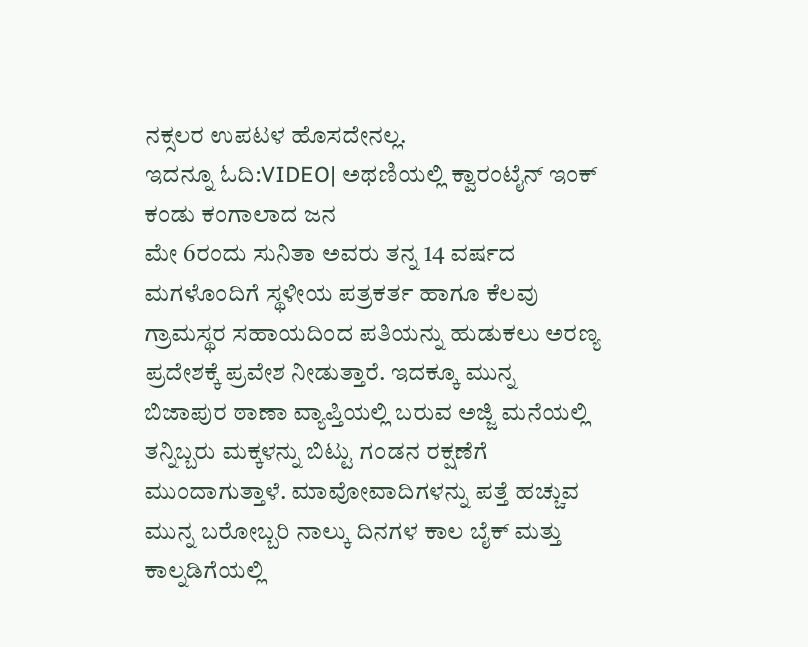ನಕ್ಸಲರ ಉಪಟಳ ಹೊಸದೇನಲ್ಲ.
ಇದನ್ನೂ ಓದಿ:VIDEO| ಅಥಣಿಯಲ್ಲಿ ಕ್ವಾರಂಟೈನ್ ಇಂಕ್ ಕಂಡು ಕಂಗಾಲಾದ ಜನ
ಮೇ 6ರಂದು ಸುನಿತಾ ಅವರು ತನ್ನ 14 ವರ್ಷದ ಮಗಳೊಂದಿಗೆ ಸ್ಥಳೀಯ ಪತ್ರಕರ್ತ ಹಾಗೂ ಕೆಲವು ಗ್ರಾಮಸ್ಥರ ಸಹಾಯದಿಂದ ಪತಿಯನ್ನು ಹುಡುಕಲು ಅರಣ್ಯ ಪ್ರದೇಶಕ್ಕೆ ಪ್ರವೇಶ ನೀಡುತ್ತಾರೆ. ಇದಕ್ಕೂ ಮುನ್ನ ಬಿಜಾಪುರ ಠಾಣಾ ವ್ಯಾಪ್ತಿಯಲ್ಲಿ ಬರುವ ಅಜ್ಜಿ ಮನೆಯಲ್ಲಿ ತನ್ನಿಬ್ಬರು ಮಕ್ಕಳನ್ನು ಬಿಟ್ಟು ಗಂಡನ ರಕ್ಷಣೆಗೆ ಮುಂದಾಗುತ್ತಾಳೆ. ಮಾವೋವಾದಿಗಳನ್ನು ಪತ್ತೆ ಹಚ್ಚುವ ಮುನ್ನ ಬರೋಬ್ಬರಿ ನಾಲ್ಕು ದಿನಗಳ ಕಾಲ ಬೈಕ್ ಮತ್ತು ಕಾಲ್ನಡಿಗೆಯಲ್ಲಿ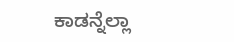ಕಾಡನ್ನೆಲ್ಲಾ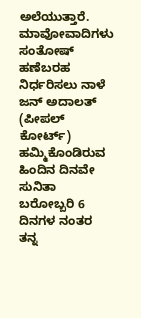ಅಲೆಯುತ್ತಾರೆ.
ಮಾವೋವಾದಿಗಳು ಸಂತೋಷ್ ಹಣೆಬರಹ ನಿರ್ಧರಿಸಲು ನಾಳೆ ಜನ್ ಅದಾಲತ್ (ಪೀಪಲ್ ಕೋರ್ಟ್) ಹಮ್ಮಿಕೊಂಡಿರುವ ಹಿಂದಿನ ದಿನವೇ ಸುನಿತಾ ಬರೋಬ್ಬರಿ 6 ದಿನಗಳ ನಂತರ ತನ್ನ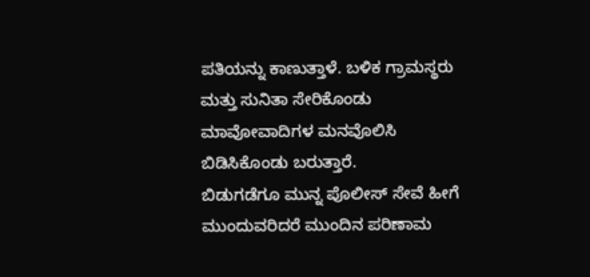ಪತಿಯನ್ನು ಕಾಣುತ್ತಾಳೆ. ಬಳಿಕ ಗ್ರಾಮಸ್ಥರು ಮತ್ತು ಸುನಿತಾ ಸೇರಿಕೊಂಡು ಮಾವೋವಾದಿಗಳ ಮನವೊಲಿಸಿ ಬಿಡಿಸಿಕೊಂಡು ಬರುತ್ತಾರೆ.
ಬಿಡುಗಡೆಗೂ ಮುನ್ನ ಪೊಲೀಸ್ ಸೇವೆ ಹೀಗೆ ಮುಂದುವರಿದರೆ ಮುಂದಿನ ಪರಿಣಾಮ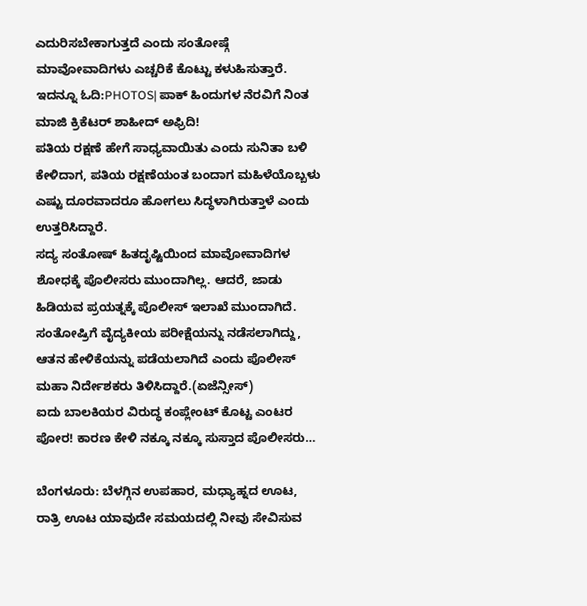ಎದುರಿಸಬೇಕಾಗುತ್ತದೆ ಎಂದು ಸಂತೋಷ್ಗೆ ಮಾವೋವಾದಿಗಳು ಎಚ್ಚರಿಕೆ ಕೊಟ್ಟು ಕಳುಹಿಸುತ್ತಾರೆ.
ಇದನ್ನೂ ಓದಿ:PHOTOS| ಪಾಕ್ ಹಿಂದುಗಳ ನೆರವಿಗೆ ನಿಂತ ಮಾಜಿ ಕ್ರಿಕೆಟರ್ ಶಾಹೀದ್ ಅಫ್ರಿದಿ!
ಪತಿಯ ರಕ್ಷಣೆ ಹೇಗೆ ಸಾಧ್ಯವಾಯಿತು ಎಂದು ಸುನಿತಾ ಬಳಿ ಕೇಳಿದಾಗ, ಪತಿಯ ರಕ್ಷಣೆಯಂತ ಬಂದಾಗ ಮಹಿಳೆಯೊಬ್ಬಳು ಎಷ್ಟು ದೂರವಾದರೂ ಹೋಗಲು ಸಿದ್ಧಳಾಗಿರುತ್ತಾಳೆ ಎಂದು ಉತ್ತರಿಸಿದ್ದಾರೆ.
ಸದ್ಯ ಸಂತೋಷ್ ಹಿತದೃಷ್ಟಿಯಿಂದ ಮಾವೋವಾದಿಗಳ ಶೋಧಕ್ಕೆ ಪೊಲೀಸರು ಮುಂದಾಗಿಲ್ಲ. ಆದರೆ, ಜಾಡು ಹಿಡಿಯವ ಪ್ರಯತ್ನಕ್ಕೆ ಪೊಲೀಸ್ ಇಲಾಖೆ ಮುಂದಾಗಿದೆ. ಸಂತೋಷ್ರಿಗೆ ವೈದ್ಯಕೀಯ ಪರೀಕ್ಷೆಯನ್ನು ನಡೆಸಲಾಗಿದ್ದು, ಆತನ ಹೇಳಿಕೆಯನ್ನು ಪಡೆಯಲಾಗಿದೆ ಎಂದು ಪೊಲೀಸ್ ಮಹಾ ನಿರ್ದೇಶಕರು ತಿಳಿಸಿದ್ದಾರೆ.(ಏಜೆನ್ಸೀಸ್)
ಐದು ಬಾಲಕಿಯರ ವಿರುದ್ಧ ಕಂಪ್ಲೇಂಟ್ ಕೊಟ್ಟ ಎಂಟರ ಪೋರ! ಕಾರಣ ಕೇಳಿ ನಕ್ಕೂ ನಕ್ಕೂ ಸುಸ್ತಾದ ಪೊಲೀಸರು…

ಬೆಂಗಳೂರು: ಬೆಳಗ್ಗಿನ ಉಪಹಾರ, ಮಧ್ಯಾಹ್ನದ ಊಟ, ರಾತ್ರಿ ಊಟ ಯಾವುದೇ ಸಮಯದಲ್ಲಿ ನೀವು ಸೇವಿಸುವ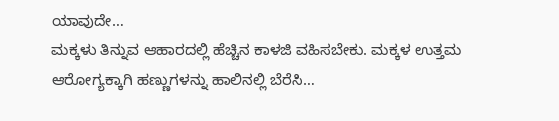ಯಾವುದೇ…
ಮಕ್ಕಳು ತಿನ್ನುವ ಆಹಾರದಲ್ಲಿ ಹೆಚ್ಚಿನ ಕಾಳಜಿ ವಹಿಸಬೇಕು. ಮಕ್ಕಳ ಉತ್ತಮ ಆರೋಗ್ಯಕ್ಕಾಗಿ ಹಣ್ಣುಗಳನ್ನು ಹಾಲಿನಲ್ಲಿ ಬೆರೆಸಿ…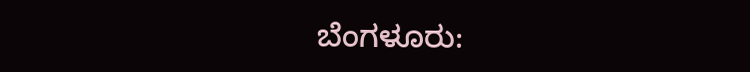ಬೆಂಗಳೂರು: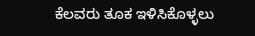ಕೆಲವರು ತೂಕ ಇಳಿಸಿಕೊಳ್ಳಲು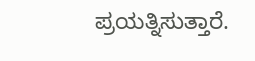ಪ್ರಯತ್ನಿಸುತ್ತಾರೆ.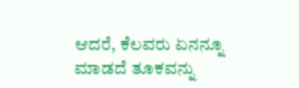ಆದರೆ, ಕೆಲವರು ಏನನ್ನೂ ಮಾಡದೆ ತೂಕವನ್ನು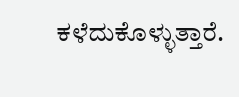ಕಳೆದುಕೊಳ್ಳುತ್ತಾರೆ.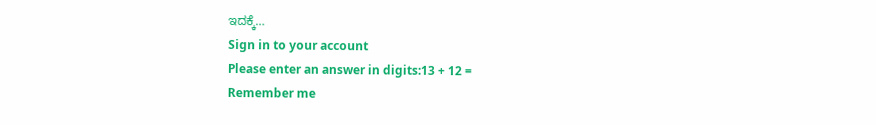ಇದಕ್ಕೆ…
Sign in to your account
Please enter an answer in digits:13 + 12 =
Remember me